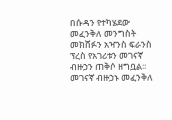በሱዳን የተካሄደው መፈንቅለ መንግስት መክሸፉን አዣንስ ፍራንስ ፕረስ የአገሪቱን መገናኛ ብዙኃን ጠቅሶ ዘግቧል፡፡
መገናኛ ብዙኃኑ መፈንቅለ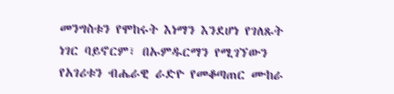መንግስቱን የሞከሩት እነማን እንደሆነ የገለጹት ነገር ባይኖርም፣ በኡምዱርማን የሚገኘውን የአገሪቱን ብሔራዊ ራድዮ የመቆጣጠር ሙከራ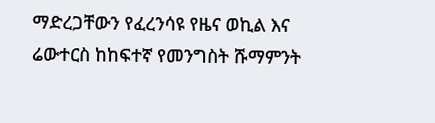ማድረጋቸውን የፈረንሳዩ የዜና ወኪል እና ሬውተርስ ከከፍተኛ የመንግስት ሹማምንት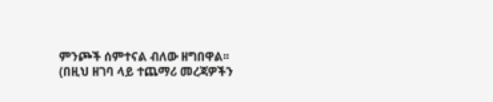ምንጮች ሰምተናል ብለው ዘግበዋል፡፡
(በዚህ ዘገባ ላይ ተጨማሪ መረጃዎችን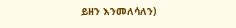ይዘን እንመለሳለን)